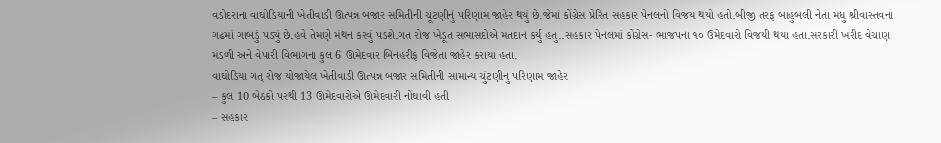વડોદરાના વાઘોડિયાની ખેતીવાડી ઊત્પન્ન બજાર સમિતીની ચૂંટણીનું પરિણામ જાહેર થયું છે.જેમાં કોંગ્રેસ પ્રેરિત સહકાર પેનલનો વિજય થયો હતો.બીજી તરફ બાહુબલી નેતા મધુ શ્રીવાસ્તવના ગઢમાં ગાબડું પડ્યું છે.હવે તેમણે મંથન કરવું પડશે.ગત રોજ ખેડૂત સભાસદોએ મતદાન કર્યુ હતુ..સહકાર પેનલમાં કોંગ્રેસ- ભાજપના ૧૦ ઉમેદવારો વિજયી થયા હતા.સરકારી ખરીદ વેચાણ મંડળી અને વેપારી વિભાગના કુલ 6 ઊમેદવાર બિનહરીફ વિજેતા જાહેર કરાયા હતા.
વાઘોડિયા ગત્ રોજ યોજાયેલ ખેતીવાડી ઊત્પન્ન બજાર સમિતીની સામાન્ય ચુંટણીનુ પરિણામ જાહેર
– કુલ 10 બેઠકો પરથી 13 ઊમેદવારોએ ઊમેદવારી નોંઘાવી હતી
– સહકાર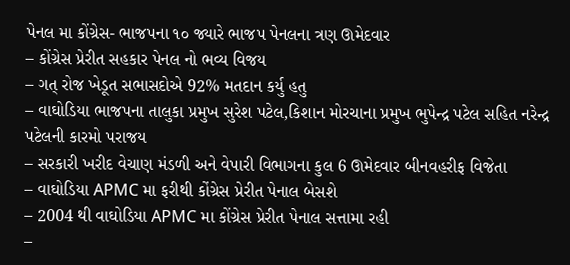પેનલ મા કોંગ્રેસ- ભાજપના ૧૦ જ્યારે ભાજપ પેનલના ત્રણ ઊમેદવાર
– કોંગ્રેસ પ્રેરીત સહકાર પેનલ નો ભવ્ય વિજય
– ગત્ રોજ ખેડૂત સભાસદોએ 92% મતદાન કર્યુ હતુ
– વાઘોડિયા ભાજપના તાલુકા પ્રમુખ સુરેશ પટેલ,કિશાન મોરચાના પ્રમુખ ભુપેન્દ્ર પટેલ સહિત નરેન્દ્ર પટેલની કારમો પરાજય
– સરકારી ખરીદ વેચાણ મંડળી અને વેપારી વિભાગના કુલ 6 ઊમેદવાર બીનવહરીફ વિજેતા
– વાઘોડિયા APMC મા ફરીથી કોંગ્રેસ પ્રેરીત પેનાલ બેસશે
– 2004 થી વાઘોડિયા APMC મા કોંગ્રેસ પ્રેરીત પેનાલ સત્તામા રહી
–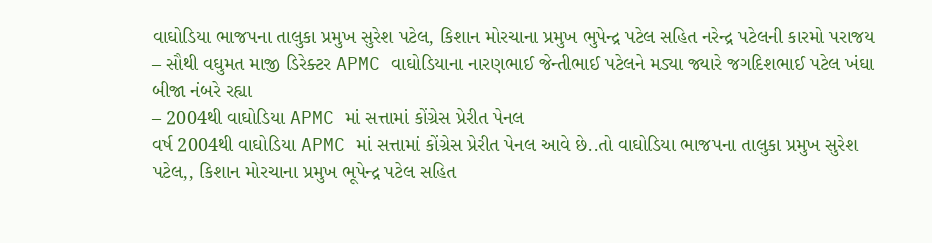વાઘોડિયા ભાજપના તાલુકા પ્રમુખ સુરેશ પટેલ, કિશાન મોરચાના પ્રમુખ ભુપેન્દ્ર પટેલ સહિત નરેન્દ્ર પટેલની કારમો પરાજય
– સૌથી વઘુમત માજી ડિરેક્ટર APMC વાઘોડિયાના નારણભાઈ જેન્તીભાઈ પટેલને મડ્યા જ્યારે જગદિશભાઈ પટેલ ખંઘા બીજા નંબરે રહ્યા
– 2004થી વાઘોડિયા APMC માં સત્તામાં કોંગ્રેસ પ્રેરીત પેનલ
વર્ષ 2004થી વાઘોડિયા APMC માં સત્તામાં કોંગ્રેસ પ્રેરીત પેનલ આવે છે..તો વાઘોડિયા ભાજપના તાલુકા પ્રમુખ સુરેશ પટેલ,, કિશાન મોરચાના પ્રમુખ ભૂપેન્દ્ર પટેલ સહિત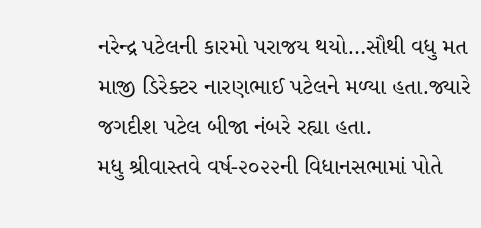નરેન્દ્ર પટેલની કારમો પરાજય થયો…સૌથી વધુ મત માજી ડિરેક્ટર નારણભાઈ પટેલને મળ્યા હતા.જ્યારે જગદીશ પટેલ બીજા નંબરે રહ્યા હતા.
મધુ શ્રીવાસ્તવે વર્ષ-૨૦૨૨ની વિધાનસભામાં પોતે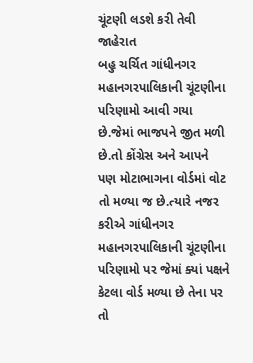ચૂંટણી લડશે કરી તેવી જાહેરાત
બહુ ચર્ચિત ગાંધીનગર મહાનગરપાલિકાની ચૂંટણીના પરિણામો આવી ગયા છે.જેમાં ભાજપને જીત મળી છે.તો કોંગ્રેસ અને આપને પણ મોટાભાગના વોર્ડમાં વોટ તો મળ્યા જ છે.ત્યારે નજર કરીએ ગાંધીનગર મહાનગરપાલિકાની ચૂંટણીના પરિણામો પર જેમાં ક્યાં પક્ષને કેટલા વોર્ડ મળ્યા છે તેના પર તો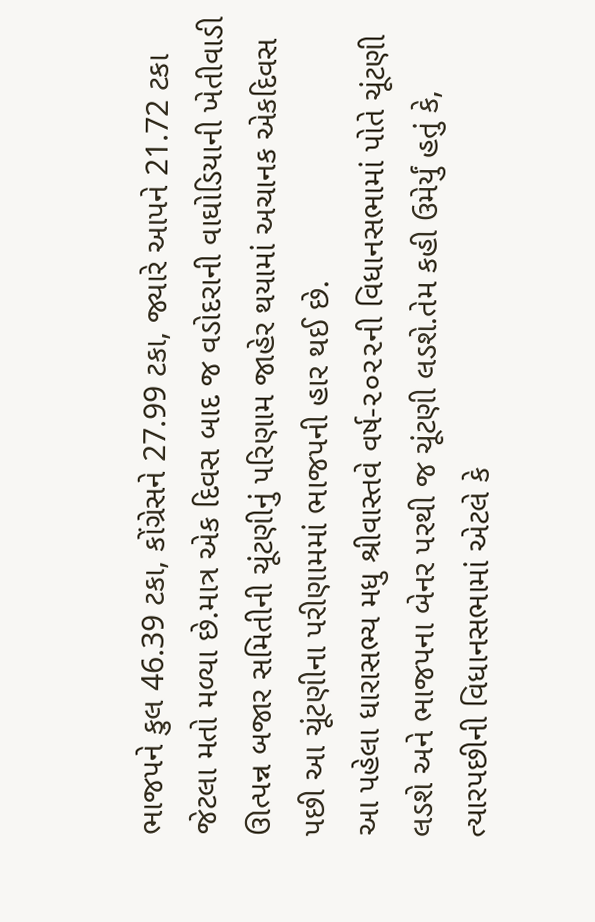ભાજપને કુલ 46.39 ટકા, કોંગ્રેસને 27.99 ટકા, જ્યારે આપને 21.72 ટકા જેટલા મતો મળ્યા છે.માત્ર એક દિવસ બાદ જ વડોદરાની વાઘોડિયાની ખેતીવાડી ઊત્પન્ન બજાર સમિતીની ચૂંટણીનું પરિણામ જાહેર થયામાં અચાનક એકદિવસ પછી આ ચૂંટણીના પરીણામમાં ભાજપની હાર થઈ છે.
આ પહેલા ધારાસભ્ય મધુ શ્રીવાસ્તવે વર્ષ-૨૦૨૨ની વિધાનસભામાં પોતે ચૂંટણી લડશે અને ભાજપના બેનર પરથી જ ચૂંટણી લડશે.તેમ કહી ઉમેર્યું હતું કે, ત્યારપછીની વિધાનસભામાં એટલે કે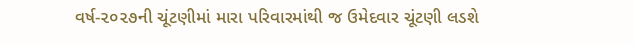વર્ષ-૨૦૨૭ની ચૂંટણીમાં મારા પરિવારમાંથી જ ઉમેદવાર ચૂંટણી લડશે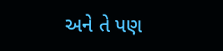અને તે પણ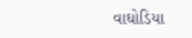વાઘોડિયા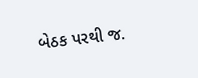બેઠક પરથી જ.